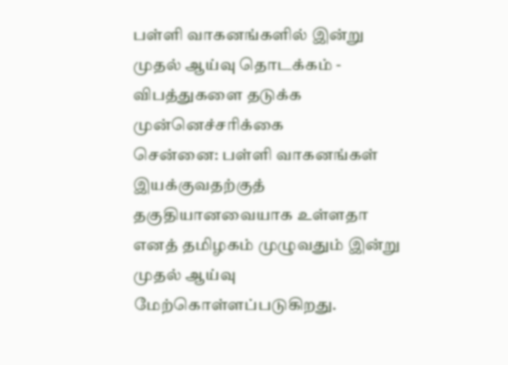பள்ளி வாகனங்களில் இன்று முதல் ஆய்வு தொடக்கம் - விபத்துகளை தடுக்க முன்னெச்சரிக்கை
சென்னை: பள்ளி வாகனங்கள் இயக்குவதற்குத் தகுதியானவையாக உள்ளதா எனத் தமிழகம் முழுவதும் இன்று முதல் ஆய்வு மேற்கொள்ளப்படுகிறது.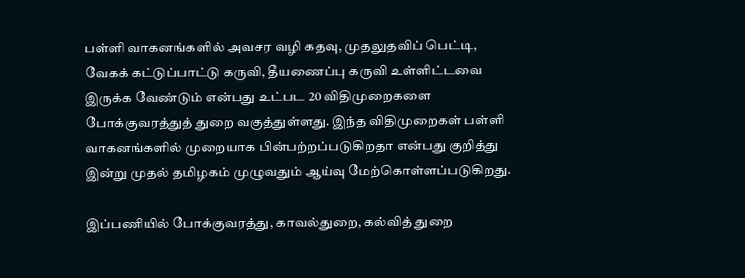பள்ளி வாகனங்களில் அவசர வழி கதவு, முதலுதவிப் பெட்டி, வேகக் கட்டுப்பாட்டு கருவி, தீயணைப்பு கருவி உள்ளிட்டவை இருக்க வேண்டும் என்பது உட்பட 20 விதிமுறைகளை போக்குவரத்துத் துறை வகுத்துள்ளது. இந்த விதிமுறைகள் பள்ளி வாகனங்களில் முறையாக பின்பற்றப்படுகிறதா என்பது குறித்து இன்று முதல் தமிழகம் முழுவதும் ஆய்வு மேற்கொள்ளப்படுகிறது.

இப்பணியில் போக்குவரத்து, காவல்துறை, கல்வித் துறை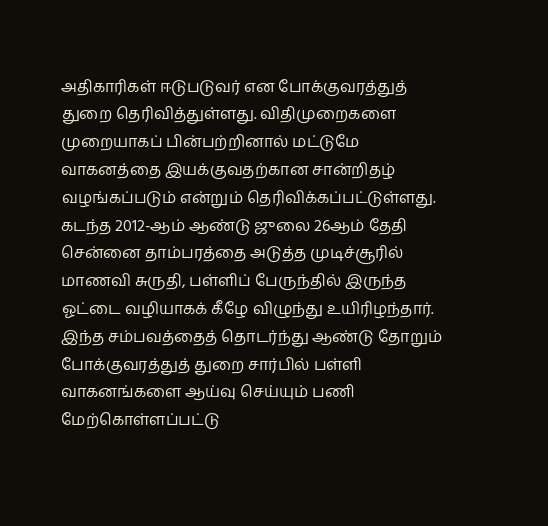அதிகாரிகள் ஈடுபடுவர் என போக்குவரத்துத் துறை தெரிவித்துள்ளது. விதிமுறைகளை முறையாகப் பின்பற்றினால் மட்டுமே வாகனத்தை இயக்குவதற்கான சான்றிதழ் வழங்கப்படும் என்றும் தெரிவிக்கப்பட்டுள்ளது.
கடந்த 2012-ஆம் ஆண்டு ஜுலை 26ஆம் தேதி சென்னை தாம்பரத்தை அடுத்த முடிச்சூரில் மாணவி சுருதி, பள்ளிப் பேருந்தில் இருந்த ஓட்டை வழியாகக் கீழே விழுந்து உயிரிழந்தார்.
இந்த சம்பவத்தைத் தொடர்ந்து ஆண்டு தோறும் போக்குவரத்துத் துறை சார்பில் பள்ளி வாகனங்களை ஆய்வு செய்யும் பணி மேற்கொள்ளப்பட்டு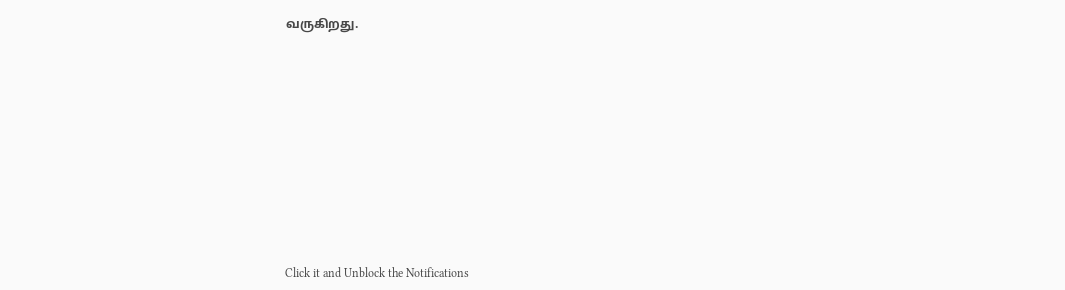வருகிறது.












Click it and Unblock the Notifications